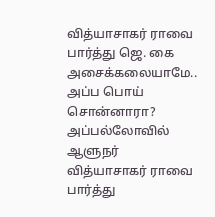வித்யாசாகர் ராவை பார்த்து ஜெ. கை அசைக்கலையாமே.. அப்ப பொய் சொன்னாரா?
அப்பல்லோவில் ஆளுநர் வித்யாசாகர் ராவை பார்த்து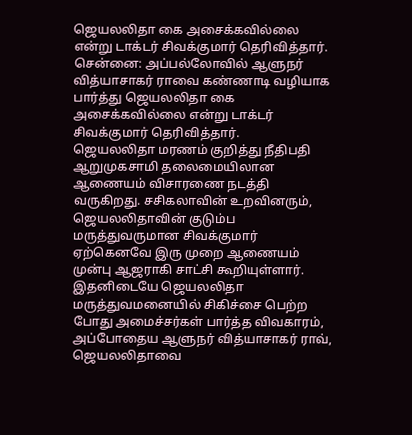ஜெயலலிதா கை அசைக்கவில்லை என்று டாக்டர் சிவக்குமார் தெரிவித்தார்.
சென்னை: அப்பல்லோவில் ஆளுநர் வித்யாசாகர் ராவை கண்ணாடி வழியாக பார்த்து ஜெயலலிதா கை அசைக்கவில்லை என்று டாக்டர் சிவக்குமார் தெரிவித்தார்.
ஜெயலலிதா மரணம் குறித்து நீதிபதி ஆறுமுகசாமி தலைமையிலான ஆணையம் விசாரணை நடத்தி வருகிறது. சசிகலாவின் உறவினரும், ஜெயலலிதாவின் குடும்ப மருத்துவருமான சிவக்குமார் ஏற்கெனவே இரு முறை ஆணையம் முன்பு ஆஜராகி சாட்சி கூறியுள்ளார்.
இதனிடையே ஜெயலலிதா மருத்துவமனையில் சிகிச்சை பெற்ற போது அமைச்சர்கள் பார்த்த விவகாரம், அப்போதைய ஆளுநர் வித்யாசாகர் ராவ், ஜெயலலிதாவை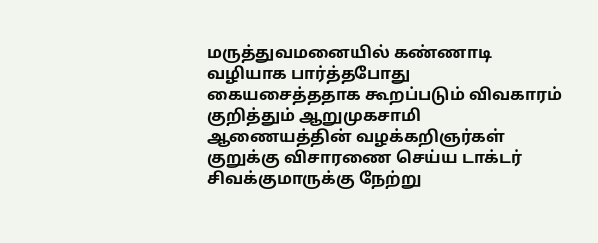மருத்துவமனையில் கண்ணாடி வழியாக பார்த்தபோது கையசைத்ததாக கூறப்படும் விவகாரம் குறித்தும் ஆறுமுகசாமி ஆணையத்தின் வழக்கறிஞர்கள் குறுக்கு விசாரணை செய்ய டாக்டர் சிவக்குமாருக்கு நேற்று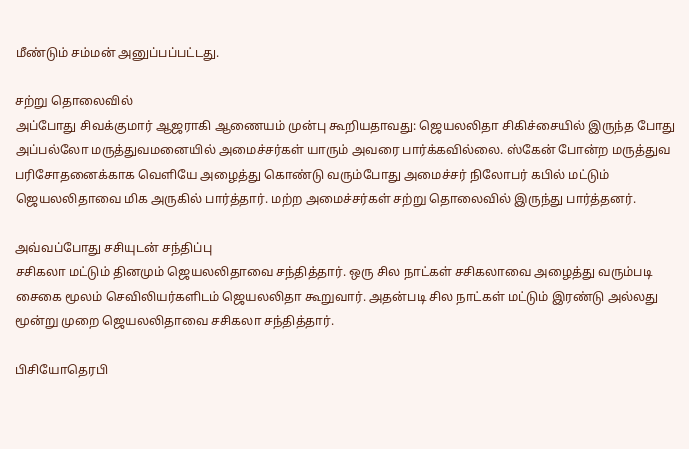மீண்டும் சம்மன் அனுப்பப்பட்டது.

சற்று தொலைவில்
அப்போது சிவக்குமார் ஆஜராகி ஆணையம் முன்பு கூறியதாவது: ஜெயலலிதா சிகிச்சையில் இருந்த போது அப்பல்லோ மருத்துவமனையில் அமைச்சர்கள் யாரும் அவரை பார்க்கவில்லை. ஸ்கேன் போன்ற மருத்துவ பரிசோதனைக்காக வெளியே அழைத்து கொண்டு வரும்போது அமைச்சர் நிலோபர் கபில் மட்டும் ஜெயலலிதாவை மிக அருகில் பார்த்தார். மற்ற அமைச்சர்கள் சற்று தொலைவில் இருந்து பார்த்தனர்.

அவ்வப்போது சசியுடன் சந்திப்பு
சசிகலா மட்டும் தினமும் ஜெயலலிதாவை சந்தித்தார். ஒரு சில நாட்கள் சசிகலாவை அழைத்து வரும்படி சைகை மூலம் செவிலியர்களிடம் ஜெயலலிதா கூறுவார். அதன்படி சில நாட்கள் மட்டும் இரண்டு அல்லது மூன்று முறை ஜெயலலிதாவை சசிகலா சந்தித்தார்.

பிசியோதெரபி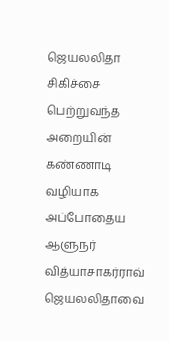ஜெயலலிதா சிகிச்சை பெற்றுவந்த அறையின் கண்ணாடி வழியாக அப்போதைய ஆளுநர் வித்யாசாகர்ராவ் ஜெயலலிதாவை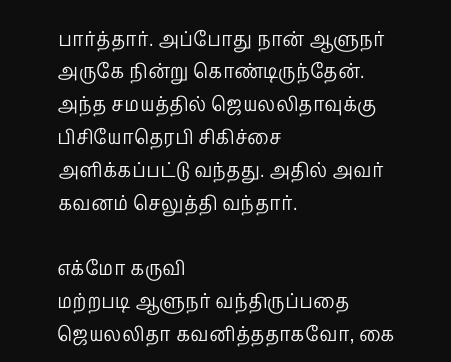பார்த்தார். அப்போது நான் ஆளுநர் அருகே நின்று கொண்டிருந்தேன். அந்த சமயத்தில் ஜெயலலிதாவுக்கு பிசியோதெரபி சிகிச்சை அளிக்கப்பட்டு வந்தது. அதில் அவர் கவனம் செலுத்தி வந்தார்.

எக்மோ கருவி
மற்றபடி ஆளுநர் வந்திருப்பதை ஜெயலலிதா கவனித்ததாகவோ, கை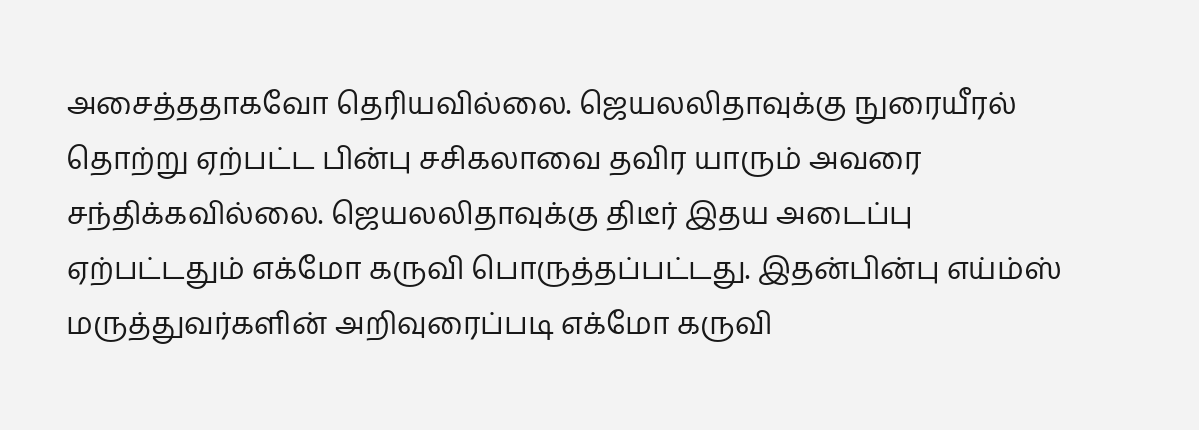அசைத்ததாகவோ தெரியவில்லை. ஜெயலலிதாவுக்கு நுரையீரல் தொற்று ஏற்பட்ட பின்பு சசிகலாவை தவிர யாரும் அவரை சந்திக்கவில்லை. ஜெயலலிதாவுக்கு திடீர் இதய அடைப்பு ஏற்பட்டதும் எக்மோ கருவி பொருத்தப்பட்டது. இதன்பின்பு எய்ம்ஸ் மருத்துவர்களின் அறிவுரைப்படி எக்மோ கருவி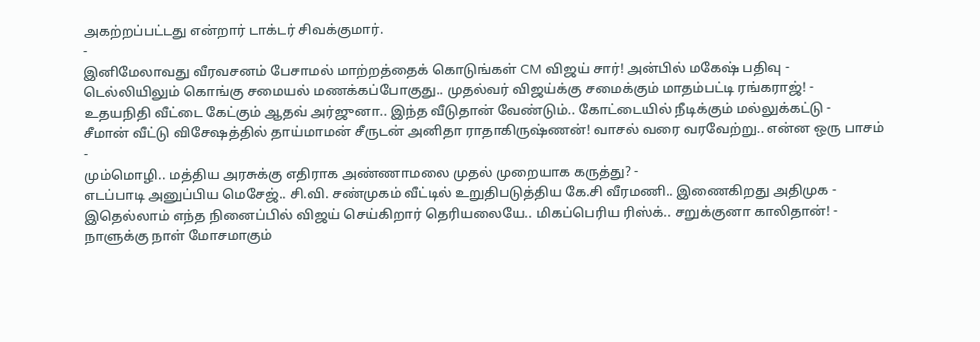அகற்றப்பட்டது என்றார் டாக்டர் சிவக்குமார்.
-
இனிமேலாவது வீரவசனம் பேசாமல் மாற்றத்தைக் கொடுங்கள் CM விஜய் சார்! அன்பில் மகேஷ் பதிவு -
டெல்லியிலும் கொங்கு சமையல் மணக்கப்போகுது.. முதல்வர் விஜய்க்கு சமைக்கும் மாதம்பட்டி ரங்கராஜ்! -
உதயநிதி வீட்டை கேட்கும் ஆதவ் அர்ஜுனா.. இந்த வீடுதான் வேண்டும்.. கோட்டையில் நீடிக்கும் மல்லுக்கட்டு -
சீமான் வீட்டு விசேஷத்தில் தாய்மாமன் சீருடன் அனிதா ராதாகிருஷ்ணன்! வாசல் வரை வரவேற்று.. என்ன ஒரு பாசம் -
மும்மொழி.. மத்திய அரசுக்கு எதிராக அண்ணாமலை முதல் முறையாக கருத்து? -
எடப்பாடி அனுப்பிய மெசேஜ்.. சி.வி. சண்முகம் வீட்டில் உறுதிபடுத்திய கே.சி வீரமணி.. இணைகிறது அதிமுக -
இதெல்லாம் எந்த நினைப்பில் விஜய் செய்கிறார் தெரியலையே.. மிகப்பெரிய ரிஸ்க்.. சறுக்குனா காலிதான்! -
நாளுக்கு நாள் மோசமாகும்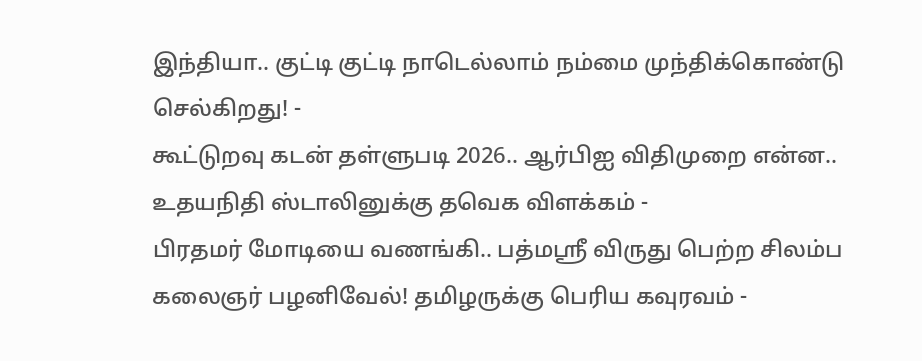இந்தியா.. குட்டி குட்டி நாடெல்லாம் நம்மை முந்திக்கொண்டு செல்கிறது! -
கூட்டுறவு கடன் தள்ளுபடி 2026.. ஆர்பிஐ விதிமுறை என்ன.. உதயநிதி ஸ்டாலினுக்கு தவெக விளக்கம் -
பிரதமர் மோடியை வணங்கி.. பத்மஸ்ரீ விருது பெற்ற சிலம்ப கலைஞர் பழனிவேல்! தமிழருக்கு பெரிய கவுரவம் -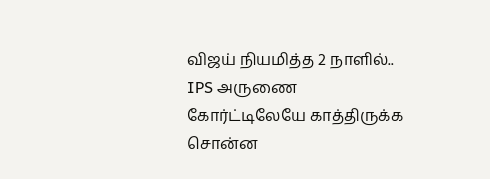விஜய் நியமித்த 2 நாளில்.. IPS அருணை கோர்ட்டிலேயே காத்திருக்க சொன்ன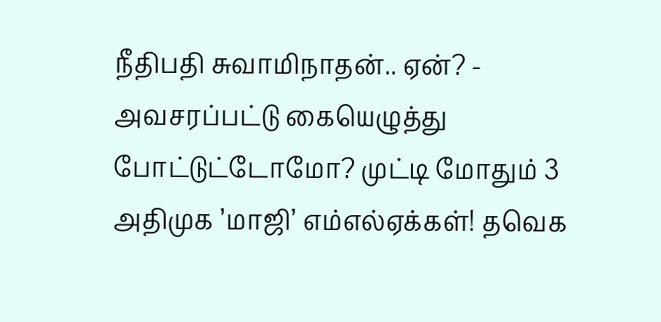நீதிபதி சுவாமிநாதன்.. ஏன்? -
அவசரப்பட்டு கையெழுத்து போட்டுட்டோமோ? முட்டி மோதும் 3 அதிமுக ’மாஜி’ எம்எல்ஏக்கள்! தவெக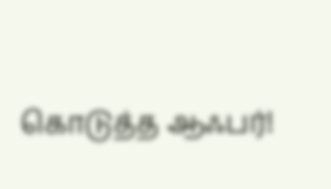கொடுத்த ஆஃபர்!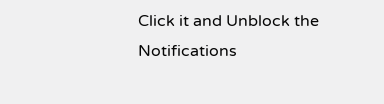Click it and Unblock the Notifications